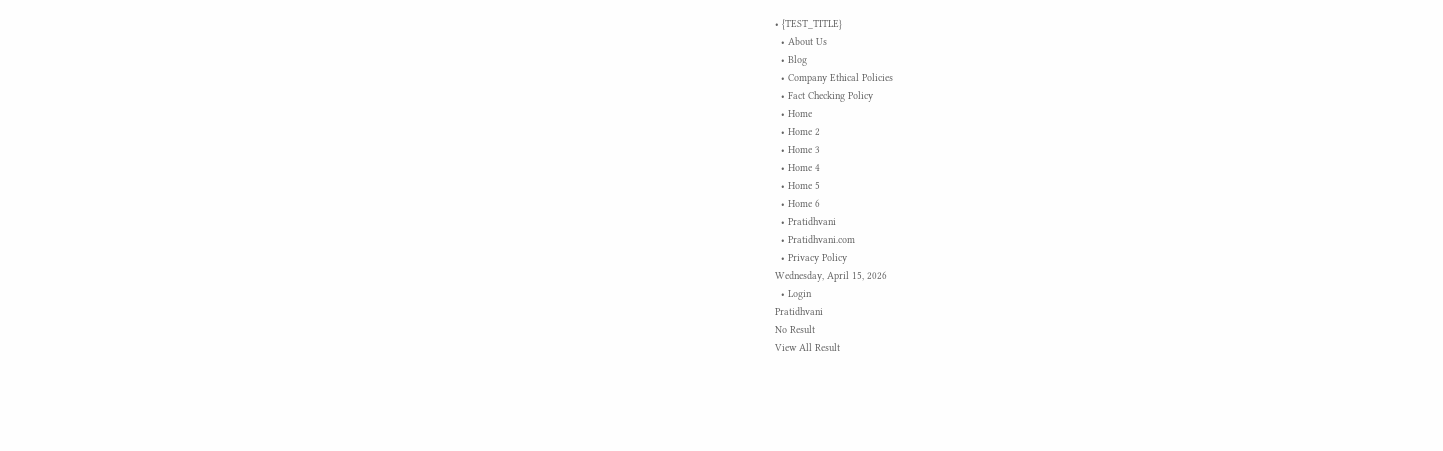• {TEST_TITLE}
  • About Us
  • Blog
  • Company Ethical Policies
  • Fact Checking Policy
  • Home
  • Home 2
  • Home 3
  • Home 4
  • Home 5
  • Home 6
  • Pratidhvani
  • Pratidhvani.com
  • Privacy Policy
Wednesday, April 15, 2026
  • Login
Pratidhvani
No Result
View All Result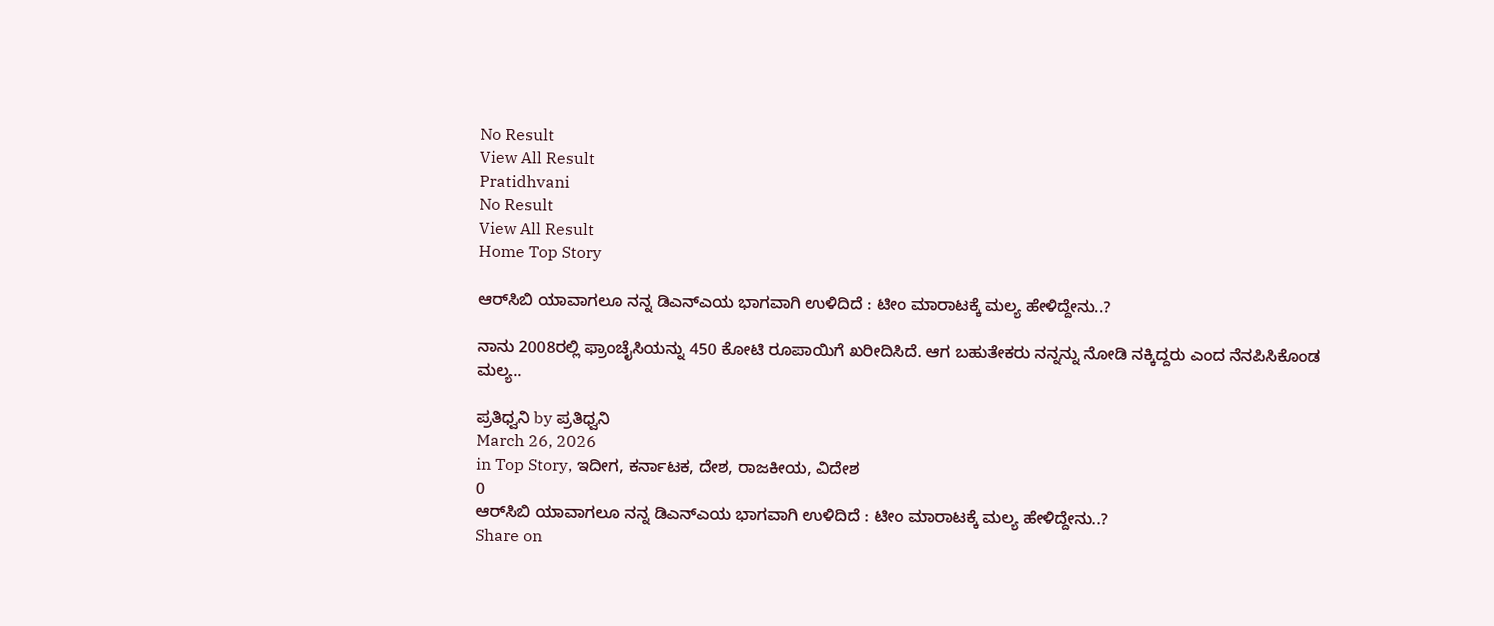No Result
View All Result
Pratidhvani
No Result
View All Result
Home Top Story

ಆರ್‌ಸಿಬಿ ಯಾವಾಗಲೂ ನನ್ನ ಡಿಎನ್‌ಎಯ ಭಾಗವಾಗಿ ಉಳಿದಿದೆ : ಟೀಂ ಮಾರಾಟಕ್ಕೆ ಮಲ್ಯ ಹೇಳಿದ್ದೇನು..?

ನಾನು 2008ರಲ್ಲಿ ಫ್ರಾಂಚೈಸಿಯನ್ನು 450 ಕೋಟಿ ರೂಪಾಯಿಗೆ ಖರೀದಿಸಿದೆ. ಆಗ ಬಹುತೇಕರು ನನ್ನನ್ನು ನೋಡಿ ನಕ್ಕಿದ್ದರು ಎಂದ ನೆನಪಿಸಿಕೊಂಡ ಮಲ್ಯ..

ಪ್ರತಿಧ್ವನಿ by ಪ್ರತಿಧ್ವನಿ
March 26, 2026
in Top Story, ಇದೀಗ, ಕರ್ನಾಟಕ, ದೇಶ, ರಾಜಕೀಯ, ವಿದೇಶ
0
ಆರ್‌ಸಿಬಿ ಯಾವಾಗಲೂ ನನ್ನ ಡಿಎನ್‌ಎಯ ಭಾಗವಾಗಿ ಉಳಿದಿದೆ : ಟೀಂ ಮಾರಾಟಕ್ಕೆ ಮಲ್ಯ ಹೇಳಿದ್ದೇನು..?
Share on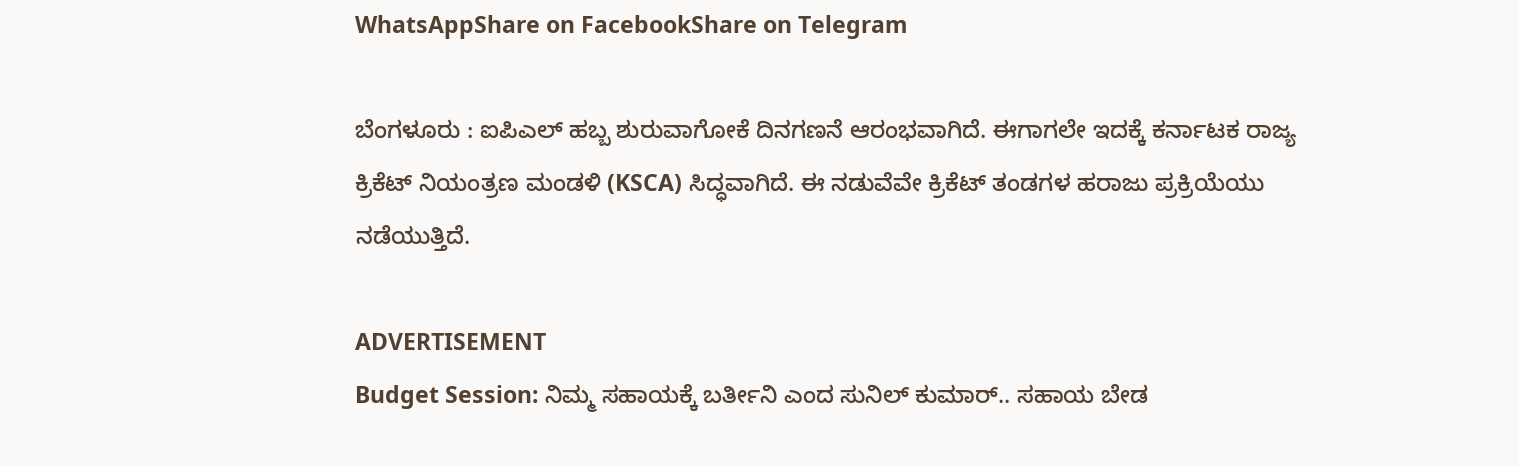WhatsAppShare on FacebookShare on Telegram

ಬೆಂಗಳೂರು : ಐಪಿಎಲ್‌ ಹಬ್ಬ ಶುರುವಾಗೋಕೆ ದಿನಗಣನೆ ಆರಂಭವಾಗಿದೆ. ಈಗಾಗಲೇ ಇದಕ್ಕೆ ಕರ್ನಾಟಕ ರಾಜ್ಯ ಕ್ರಿಕೆಟ್‌ ನಿಯಂತ್ರಣ ಮಂಡಳಿ (KSCA) ಸಿದ್ಧವಾಗಿದೆ. ಈ ನಡುವೆವೇ ಕ್ರಿಕೆಟ್‌ ತಂಡಗಳ ಹರಾಜು ಪ್ರಕ್ರಿಯೆಯು ನಡೆಯುತ್ತಿದೆ.

ADVERTISEMENT
Budget Session: ನಿಮ್ಮ ಸಹಾಯಕ್ಕೆ ಬರ್ತೀನಿ ಎಂದ ಸುನಿಲ್‌ ಕುಮಾರ್.. ಸಹಾಯ ಬೇಡ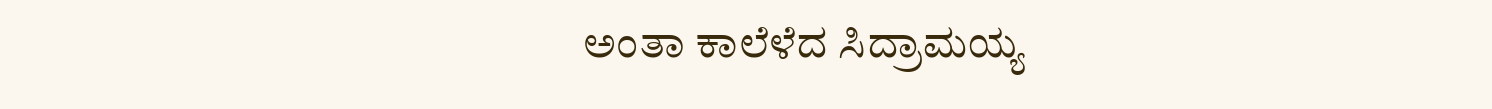ಅಂತಾ ಕಾಲೆಳೆದ ಸಿದ್ರಾಮಯ್ಯ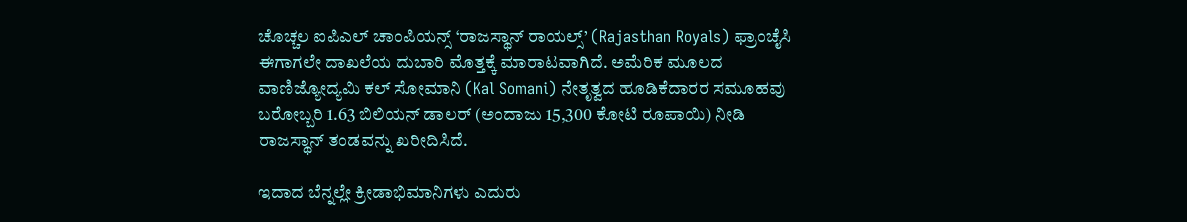ಚೊಚ್ಚಲ ಐಪಿಎಲ್ ಚಾಂಪಿಯನ್ಸ್ ‘ರಾಜಸ್ಥಾನ್ ರಾಯಲ್ಸ್’ (Rajasthan Royals) ಫ್ರಾಂಚೈಸಿ ಈಗಾಗಲೇ ದಾಖಲೆಯ ದುಬಾರಿ ಮೊತ್ತಕ್ಕೆ ಮಾರಾಟವಾಗಿದೆ. ಅಮೆರಿಕ ಮೂಲದ ವಾಣಿಜ್ಯೋದ್ಯಮಿ ಕಲ್ ಸೋಮಾನಿ (Kal Somani) ನೇತೃತ್ವದ ಹೂಡಿಕೆದಾರರ ಸಮೂಹವು ಬರೋಬ್ಬರಿ 1.63 ಬಿಲಿಯನ್ ಡಾಲರ್ (ಅಂದಾಜು 15,300 ಕೋಟಿ ರೂಪಾಯಿ) ನೀಡಿ ರಾಜಸ್ಥಾನ್ ತಂಡವನ್ನು ಖರೀದಿಸಿದೆ.

ಇದಾದ ಬೆನ್ನಲ್ಲೇ ಕ್ರೀಡಾಭಿಮಾನಿಗಳು ಎದುರು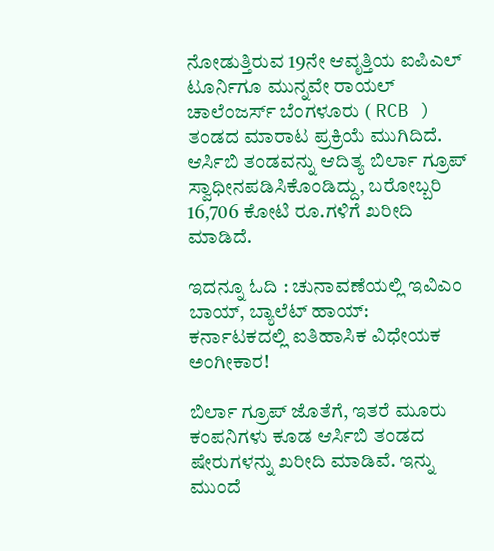ನೋಡುತ್ತಿರುವ 19ನೇ ಆವೃತ್ತಿಯ ಐಪಿಎಲ್ ಟೂರ್ನಿಗೂ ಮುನ್ನವೇ ರಾಯಲ್ ಚಾಲೆಂಜರ್ಸ್ ಬೆಂಗಳೂರು ( RCB ) ತಂಡದ ಮಾರಾಟ ಪ್ರಕ್ರಿಯೆ ಮುಗಿದಿದೆ. ಆರ್ಸಿಬಿ ತಂಡವನ್ನು ಆದಿತ್ಯ ಬಿರ್ಲಾ ಗ್ರೂಪ್  ಸ್ವಾಧೀನಪಡಿಸಿಕೊಂಡಿದ್ದು, ಬರೋಬ್ಬರಿ 16,706 ಕೋಟಿ ರೂ.ಗಳಿಗೆ ಖರೀದಿ ಮಾಡಿದೆ.

ಇದನ್ನೂ ಓದಿ : ಚುನಾವಣೆಯಲ್ಲಿ ಇವಿಎಂ ಬಾಯ್, ಬ್ಯಾಲೆಟ್ ಹಾಯ್: ಕರ್ನಾಟಕದಲ್ಲಿ ಐತಿಹಾಸಿಕ ವಿಧೇಯಕ ಅಂಗೀಕಾರ!

ಬಿರ್ಲಾ ಗ್ರೂಪ್ ಜೊತೆಗೆ, ಇತರೆ ಮೂರು ಕಂಪನಿಗಳು ಕೂಡ ಆರ್ಸಿಬಿ ತಂಡದ ಷೇರುಗಳನ್ನು ಖರೀದಿ ಮಾಡಿವೆ. ಇನ್ನು ಮುಂದೆ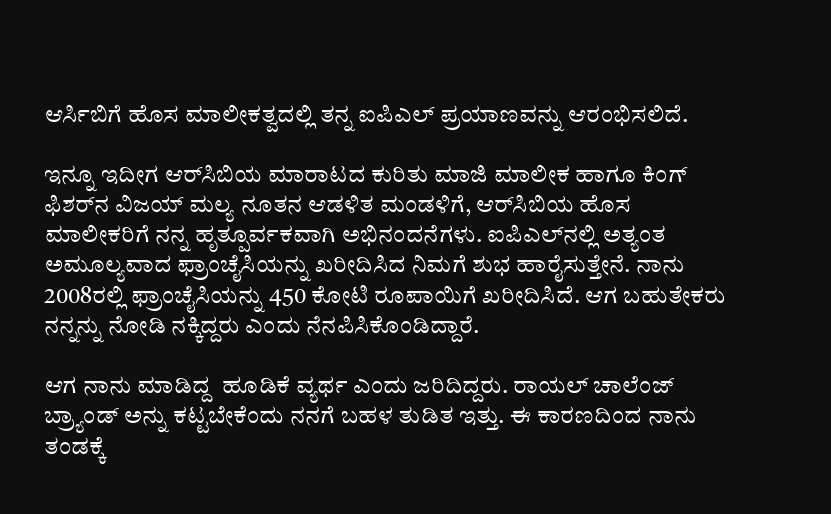ಆರ್ಸಿಬಿಗೆ ಹೊಸ ಮಾಲೀಕತ್ವದಲ್ಲಿ ತನ್ನ ಐಪಿಎಲ್ ಪ್ರಯಾಣವನ್ನು ಆರಂಭಿಸಲಿದೆ.

ಇನ್ನೂ ಇದೀಗ ಆರ್‌ಸಿಬಿಯ ಮಾರಾಟದ ಕುರಿತು ಮಾಜಿ ಮಾಲೀಕ ಹಾಗೂ ಕಿಂಗ್‌ ಫಿಶರ್‌ನ ವಿಜಯ್‌ ಮಲ್ಯ ನೂತನ ಆಡಳಿತ ಮಂಡಳಿಗೆ, ಆರ್‌ಸಿಬಿಯ ಹೊಸ ಮಾಲೀಕರಿಗೆ ನನ್ನ ಹೃತ್ಪೂರ್ವಕವಾಗಿ ಅಭಿನಂದನೆಗಳು. ಐಪಿಎಲ್‌ನಲ್ಲಿ ಅತ್ಯಂತ ಅಮೂಲ್ಯವಾದ ಫ್ರಾಂಚೈಸಿಯನ್ನು ಖರೀದಿಸಿದ ನಿಮಗೆ ಶುಭ ಹಾರೈಸುತ್ತೇನೆ. ನಾನು 2008ರಲ್ಲಿ ಫ್ರಾಂಚೈಸಿಯನ್ನು 450 ಕೋಟಿ ರೂಪಾಯಿಗೆ ಖರೀದಿಸಿದೆ. ಆಗ ಬಹುತೇಕರು ನನ್ನನ್ನು ನೋಡಿ ನಕ್ಕಿದ್ದರು ಎಂದು ನೆನಪಿಸಿಕೊಂಡಿದ್ದಾರೆ.

ಆಗ ನಾನು ಮಾಡಿದ್ದ  ಹೂಡಿಕೆ ವ್ಯರ್ಥ ಎಂದು ಜರಿದಿದ್ದರು. ರಾಯಲ್ ಚಾಲೆಂಜ್ ಬ್ರ್ಯಾಂಡ್ ಅನ್ನು ಕಟ್ಟಬೇಕೆಂದು ನನಗೆ ಬಹಳ ತುಡಿತ ಇತ್ತು. ಈ ಕಾರಣದಿಂದ ನಾನು ತಂಡಕ್ಕೆ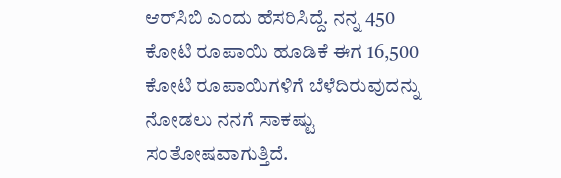ಆರ್‌ಸಿಬಿ ಎಂದು ಹೆಸರಿಸಿದ್ದೆ. ನನ್ನ 450 ಕೋಟಿ ರೂಪಾಯಿ ಹೂಡಿಕೆ ಈಗ 16,500 ಕೋಟಿ ರೂಪಾಯಿಗಳಿಗೆ ಬೆಳೆದಿರುವುದನ್ನು ನೋಡಲು ನನಗೆ ಸಾಕಷ್ಟು ಸಂತೋಷವಾಗುತ್ತಿದೆ.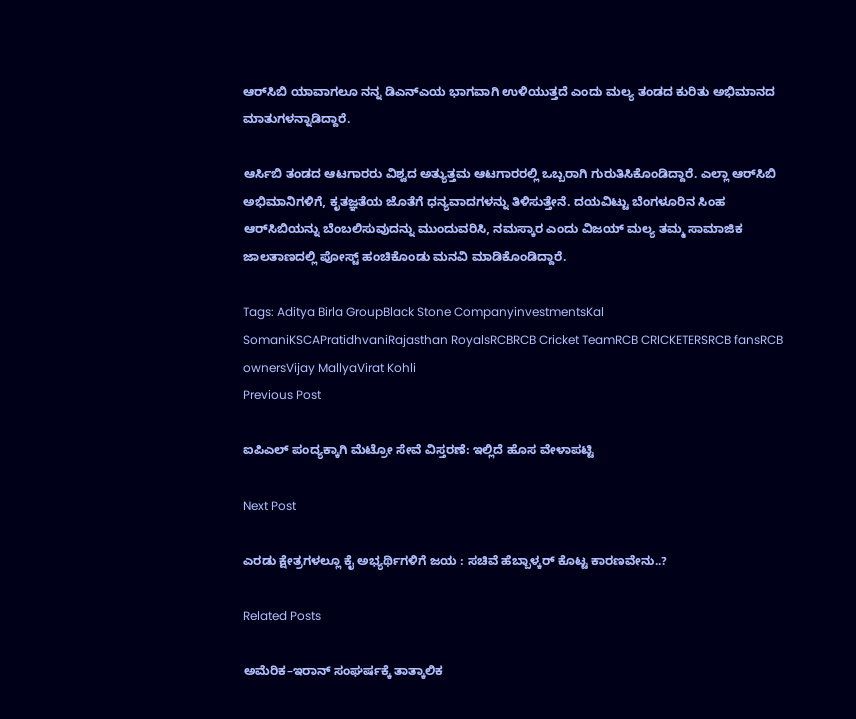ಆರ್‌ಸಿಬಿ ಯಾವಾಗಲೂ ನನ್ನ ಡಿಎನ್‌ಎಯ ಭಾಗವಾಗಿ ಉಳಿಯುತ್ತದೆ ಎಂದು ಮಲ್ಯ ತಂಡದ ಕುರಿತು ಅಭಿಮಾನದ ಮಾತುಗಳನ್ನಾಡಿದ್ದಾರೆ.

ಆರ್ಸಿಬಿ ತಂಡದ ಆಟಗಾರರು ವಿಶ್ವದ ಅತ್ಯುತ್ತಮ ಆಟಗಾರರಲ್ಲಿ ಒಬ್ಬರಾಗಿ ಗುರುತಿಸಿಕೊಂಡಿದ್ದಾರೆ. ಎಲ್ಲಾ ಆರ್‌ಸಿಬಿ ಅಭಿಮಾನಿಗಳಿಗೆ, ಕೃತಜ್ಞತೆಯ ಜೊತೆಗೆ ಧನ್ಯವಾದಗಳನ್ನು ತಿಳಿಸುತ್ತೇನೆ. ದಯವಿಟ್ಟು ಬೆಂಗಳೂರಿನ ಸಿಂಹ ಆರ್‌ಸಿಬಿಯನ್ನು ಬೆಂಬಲಿಸುವುದನ್ನು ಮುಂದುವರಿಸಿ, ನಮಸ್ಕಾರ ಎಂದು ವಿಜಯ್‌ ಮಲ್ಯ ತಮ್ಮ ಸಾಮಾಜಿಕ ಜಾಲತಾಣದಲ್ಲಿ ಪೋಸ್ಟ್‌ ಹಂಚಿಕೊಂಡು ಮನವಿ ಮಾಡಿಕೊಂಡಿದ್ದಾರೆ.

Tags: Aditya Birla GroupBlack Stone CompanyinvestmentsKal SomaniKSCAPratidhvaniRajasthan RoyalsRCBRCB Cricket TeamRCB CRICKETERSRCB fansRCB ownersVijay MallyaVirat Kohli
Previous Post

ಐಪಿಎಲ್ ಪಂದ್ಯಕ್ಕಾಗಿ ಮೆಟ್ರೋ ಸೇವೆ ವಿಸ್ತರಣೆ: ಇಲ್ಲಿದೆ ಹೊಸ ವೇಳಾಪಟ್ಟಿ

Next Post

ಎರಡು ಕ್ಷೇತ್ರಗಳಲ್ಲೂ ಕೈ ಅಭ್ಯರ್ಥಿಗಳಿಗೆ ಜಯ : ಸಚಿವೆ ಹೆಬ್ಬಾಳ್ಕರ್ ಕೊಟ್ಟ ಕಾರಣವೇನು..?

Related Posts

ಅಮೆರಿಕ–ಇರಾನ್ ಸಂಘರ್ಷಕ್ಕೆ ತಾತ್ಕಾಲಿಕ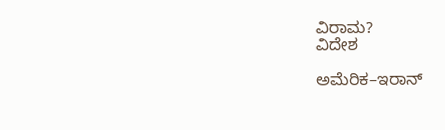ವಿರಾಮ?
ವಿದೇಶ

ಅಮೆರಿಕ–ಇರಾನ್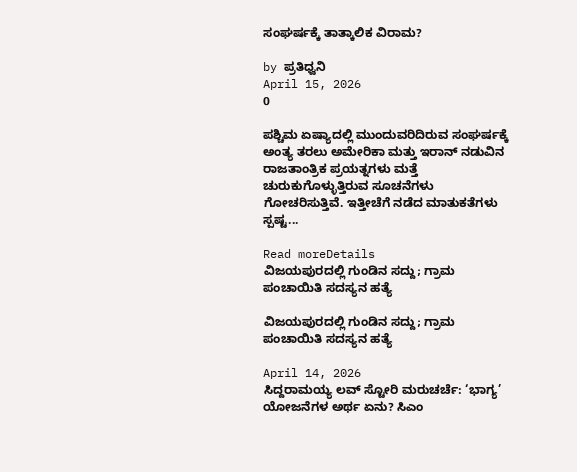ಸಂಘರ್ಷಕ್ಕೆ ತಾತ್ಕಾಲಿಕ ವಿರಾಮ?

by ಪ್ರತಿಧ್ವನಿ
April 15, 2026
0

ಪಶ್ಚಿಮ ಏಷ್ಯಾದಲ್ಲಿ ಮುಂದುವರಿದಿರುವ ಸಂಘರ್ಷಕ್ಕೆ ಅಂತ್ಯ ತರಲು ಅಮೇರಿಕಾ ಮತ್ತು ಇರಾನ್ ನಡುವಿನ ರಾಜತಾಂತ್ರಿಕ ಪ್ರಯತ್ನಗಳು ಮತ್ತೆ ಚುರುಕುಗೊಳ್ಳುತ್ತಿರುವ ಸೂಚನೆಗಳು ಗೋಚರಿಸುತ್ತಿವೆ. ಇತ್ತೀಚೆಗೆ ನಡೆದ ಮಾತುಕತೆಗಳು ಸ್ಪಷ್ಟ...

Read moreDetails
ವಿಜಯಪುರದಲ್ಲಿ ಗುಂಡಿನ ಸದ್ದು; ಗ್ರಾಮ ಪಂಚಾಯಿತಿ ಸದಸ್ಯನ ಹತ್ಯೆ

ವಿಜಯಪುರದಲ್ಲಿ ಗುಂಡಿನ ಸದ್ದು; ಗ್ರಾಮ ಪಂಚಾಯಿತಿ ಸದಸ್ಯನ ಹತ್ಯೆ

April 14, 2026
ಸಿದ್ದರಾಮಯ್ಯ ಲವ್ ಸ್ಟೋರಿ ಮರುಚರ್ಚೆ: ‘ಭಾಗ್ಯ’ ಯೋಜನೆಗಳ ಅರ್ಥ ಏನು? ಸಿಎಂ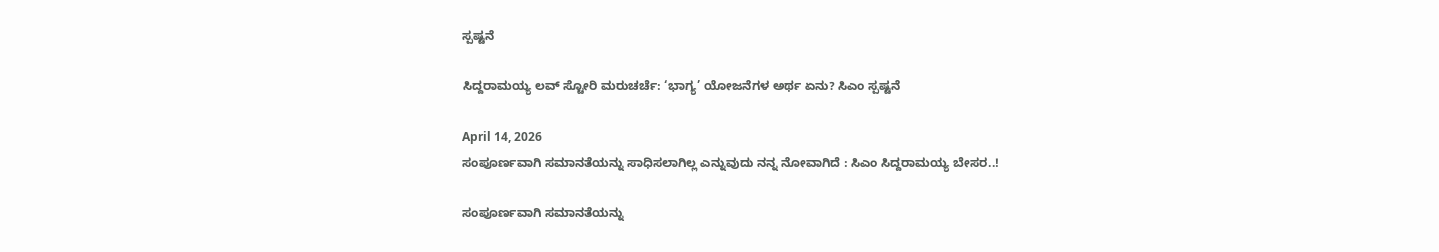ಸ್ಪಷ್ಟನೆ

ಸಿದ್ದರಾಮಯ್ಯ ಲವ್ ಸ್ಟೋರಿ ಮರುಚರ್ಚೆ: ‘ಭಾಗ್ಯ’ ಯೋಜನೆಗಳ ಅರ್ಥ ಏನು? ಸಿಎಂ ಸ್ಪಷ್ಟನೆ

April 14, 2026
ಸಂಪೂರ್ಣವಾಗಿ ಸಮಾನತೆಯನ್ನು ಸಾಧಿಸಲಾಗಿಲ್ಲ ಎನ್ನುವುದು ನನ್ನ ನೋವಾಗಿದೆ : ಸಿಎಂ ಸಿದ್ದರಾಮಯ್ಯ ಬೇಸರ..!

ಸಂಪೂರ್ಣವಾಗಿ ಸಮಾನತೆಯನ್ನು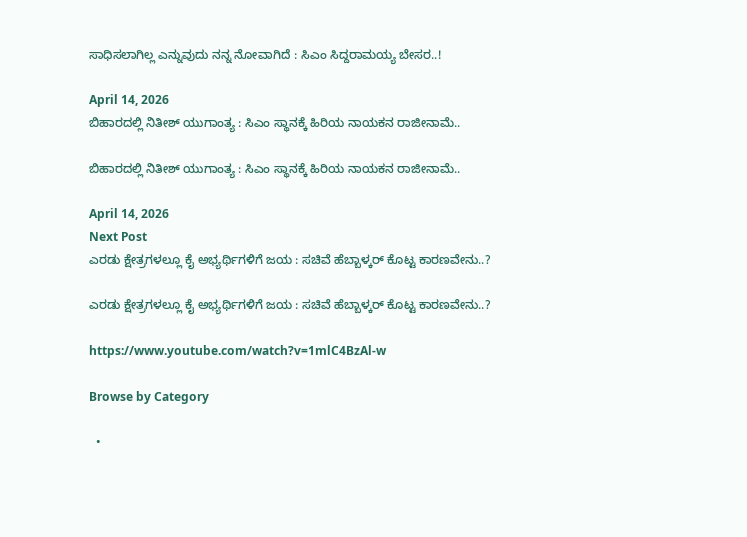ಸಾಧಿಸಲಾಗಿಲ್ಲ ಎನ್ನುವುದು ನನ್ನ ನೋವಾಗಿದೆ : ಸಿಎಂ ಸಿದ್ದರಾಮಯ್ಯ ಬೇಸರ..!

April 14, 2026
ಬಿಹಾರದಲ್ಲಿ ನಿತೀಶ್‌ ಯುಗಾಂತ್ಯ : ಸಿಎಂ ಸ್ಥಾನಕ್ಕೆ ಹಿರಿಯ ನಾಯಕನ ರಾಜೀನಾಮೆ..

ಬಿಹಾರದಲ್ಲಿ ನಿತೀಶ್‌ ಯುಗಾಂತ್ಯ : ಸಿಎಂ ಸ್ಥಾನಕ್ಕೆ ಹಿರಿಯ ನಾಯಕನ ರಾಜೀನಾಮೆ..

April 14, 2026
Next Post
ಎರಡು ಕ್ಷೇತ್ರಗಳಲ್ಲೂ ಕೈ ಅಭ್ಯರ್ಥಿಗಳಿಗೆ ಜಯ : ಸಚಿವೆ ಹೆಬ್ಬಾಳ್ಕರ್ ಕೊಟ್ಟ ಕಾರಣವೇನು..?

ಎರಡು ಕ್ಷೇತ್ರಗಳಲ್ಲೂ ಕೈ ಅಭ್ಯರ್ಥಿಗಳಿಗೆ ಜಯ : ಸಚಿವೆ ಹೆಬ್ಬಾಳ್ಕರ್ ಕೊಟ್ಟ ಕಾರಣವೇನು..?

https://www.youtube.com/watch?v=1mlC4BzAl-w

Browse by Category

  •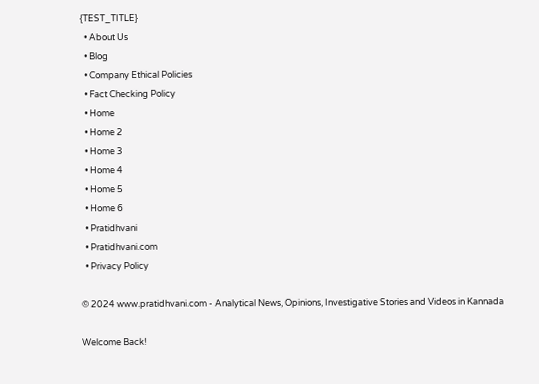{TEST_TITLE}
  • About Us
  • Blog
  • Company Ethical Policies
  • Fact Checking Policy
  • Home
  • Home 2
  • Home 3
  • Home 4
  • Home 5
  • Home 6
  • Pratidhvani
  • Pratidhvani.com
  • Privacy Policy

© 2024 www.pratidhvani.com - Analytical News, Opinions, Investigative Stories and Videos in Kannada

Welcome Back!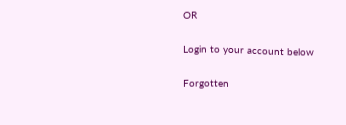OR

Login to your account below

Forgotten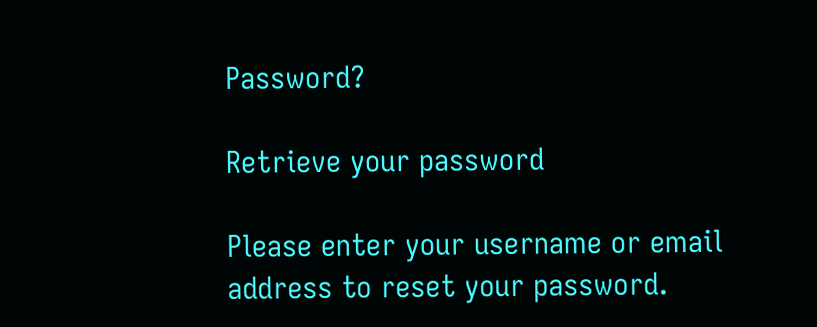Password?

Retrieve your password

Please enter your username or email address to reset your password.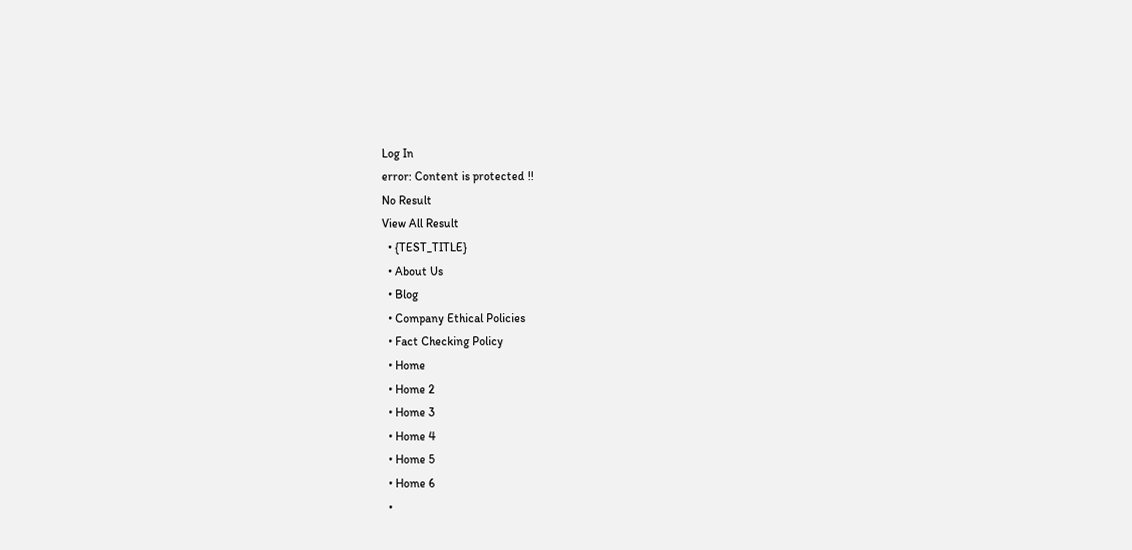Log In
error: Content is protected !!
No Result
View All Result
  • {TEST_TITLE}
  • About Us
  • Blog
  • Company Ethical Policies
  • Fact Checking Policy
  • Home
  • Home 2
  • Home 3
  • Home 4
  • Home 5
  • Home 6
  •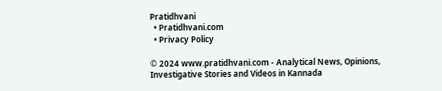Pratidhvani
  • Pratidhvani.com
  • Privacy Policy

© 2024 www.pratidhvani.com - Analytical News, Opinions, Investigative Stories and Videos in Kannada